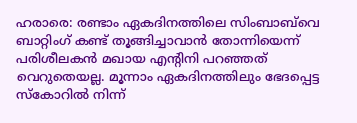ഹരാരെ: രണ്ടാം ഏകദിനത്തിലെ സിംബാബ്‌വെ ബാറ്റിംഗ് കണ്ട് തൂങ്ങിച്ചാവാന്‍ തോന്നിയെന്ന് പരിശീലകന്‍ മഖായ എന്റിനി പറഞ്ഞത് വെറുതെയല്ല. മൂന്നാം ഏകദിനത്തിലും ഭേദപ്പെട്ട സ്കോറില്‍ നിന്ന്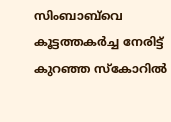സിംബാബ്‌വെ കൂട്ടത്തകര്‍ച്ച നേരിട്ട് കുറഞ്ഞ സ്കോറില്‍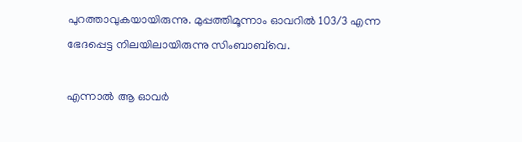പുറത്താവുകയായിരുന്നു. മുപ്പത്തിമൂന്നാം ഓവറില്‍ 103/3 എന്ന ഭേദപ്പെട്ട നിലയിലായിരുന്നു സിംബാബ്‌വെ.

എന്നാല്‍ ആ ഓവര്‍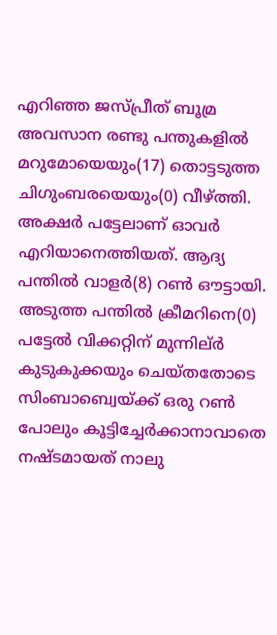എറിഞ്ഞ ജസ്‌പ്രീത് ബൂമ്ര അവസാന രണ്ടു പന്തുകളില്‍ മറുമോയെയും(17) തൊട്ടടുത്ത ചിഗുംബരയെയും(0) വീഴ്ത്തി. അക്ഷര്‍ പട്ടേലാണ് ഓവര്‍ എറിയാനെത്തിയത്. ആദ്യ പന്തില്‍ വാളര്‍(8) റണ്‍ ഔട്ടായി. അടുത്ത പന്തില്‍ ക്രീമറിനെ(0) പട്ടേല്‍ വിക്കറ്റിന് മുന്നില്ർ കുടുകുക്കയും ചെയ്തതോടെ സിംബാബ്വെയ്ക്ക് ഒരു റണ്‍ പോലും കൂട്ടിച്ചേര്‍ക്കാനാവാതെ നഷ്ടമായത് നാലു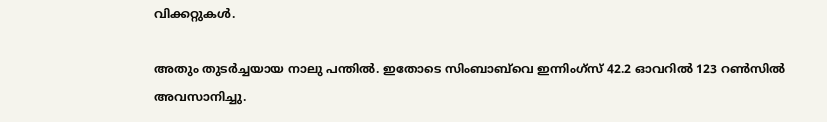വിക്കറ്റുകള്‍.

അതും തുടര്‍ച്ചയായ നാലു പന്തില്‍. ഇതോടെ സിംബാബ്‌വെ ഇന്നിംഗ്സ് 42.2 ഓവറില്‍ 123 റണ്‍സില്‍ അവസാനിച്ചു.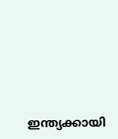ഇന്ത്യക്കായി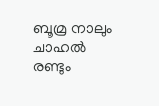ബൂമ്ര നാലും ചാഹല്‍ രണ്ടും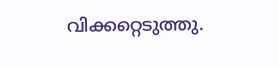വിക്കറ്റെടുത്തു.